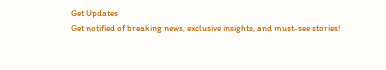Get Updates
Get notified of breaking news, exclusive insights, and must-see stories!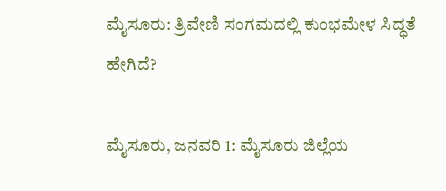ಮೈಸೂರು: ತ್ರಿವೇಣಿ ಸಂಗಮದಲ್ಲಿ ಕುಂಭಮೇಳ ಸಿದ್ಧತೆ ಹೇಗಿದೆ?

ಮೈಸೂರು, ಜನವರಿ 1: ಮೈಸೂರು ಜಿಲ್ಲೆಯ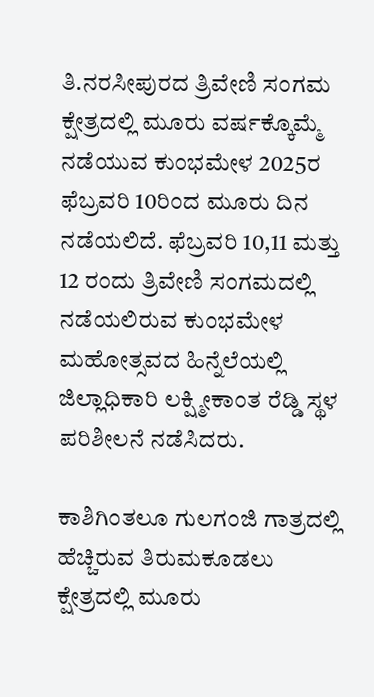ತಿ.ನರಸೀಪುರದ ತ್ರಿವೇಣಿ ಸಂಗಮ ಕ್ಷೇತ್ರದಲ್ಲಿ ಮೂರು ವರ್ಷಕ್ಕೊಮ್ಮೆ ನಡೆಯುವ ಕುಂಭಮೇಳ 2025ರ ಫೆಬ್ರವರಿ 10ರಿಂದ ಮೂರು ದಿನ ನಡೆಯಲಿದೆ. ಫೆಬ್ರವರಿ 10,11 ಮತ್ತು 12 ರಂದು ತ್ರಿವೇಣಿ ಸಂಗಮದಲ್ಲಿ ನಡೆಯಲಿರುವ ಕುಂಭಮೇಳ ಮಹೋತ್ಸವದ ಹಿನ್ನೆಲೆಯಲ್ಲಿ ಜಿಲ್ಲಾಧಿಕಾರಿ ಲಕ್ಷ್ಮೀಕಾಂತ ರೆಡ್ಡಿ ಸ್ಥಳ ಪರಿಶೀಲನೆ ನಡೆಸಿದರು.

ಕಾಶಿಗಿಂತಲೂ ಗುಲಗಂಜಿ ಗಾತ್ರದಲ್ಲಿ ಹೆಚ್ಚಿರುವ ತಿರುಮಕೂಡಲು ಕ್ಷೇತ್ರದಲ್ಲಿ ಮೂರು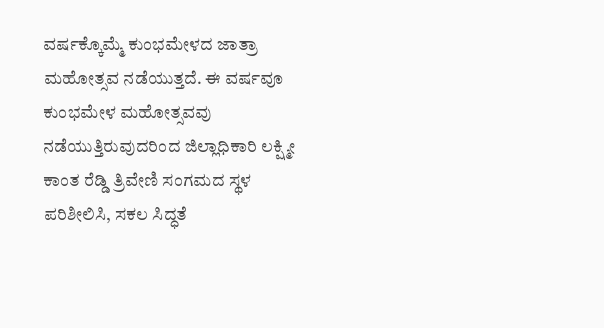ವರ್ಷಕ್ಕೊಮ್ಮೆ ಕುಂಭಮೇಳದ ಜಾತ್ರಾ ಮಹೋತ್ಸವ ನಡೆಯುತ್ತದೆ. ಈ ವರ್ಷವೂ ಕುಂಭಮೇಳ ಮಹೋತ್ಸವವು ನಡೆಯುತ್ತಿರುವುದರಿಂದ ಜಿಲ್ಲಾಧಿಕಾರಿ ಲಕ್ಷ್ಮೀ ಕಾಂತ ರೆಡ್ಡಿ ತ್ರಿವೇಣಿ ಸಂಗಮದ ಸ್ಥಳ ಪರಿಶೀಲಿಸಿ, ಸಕಲ ಸಿದ್ಧತೆ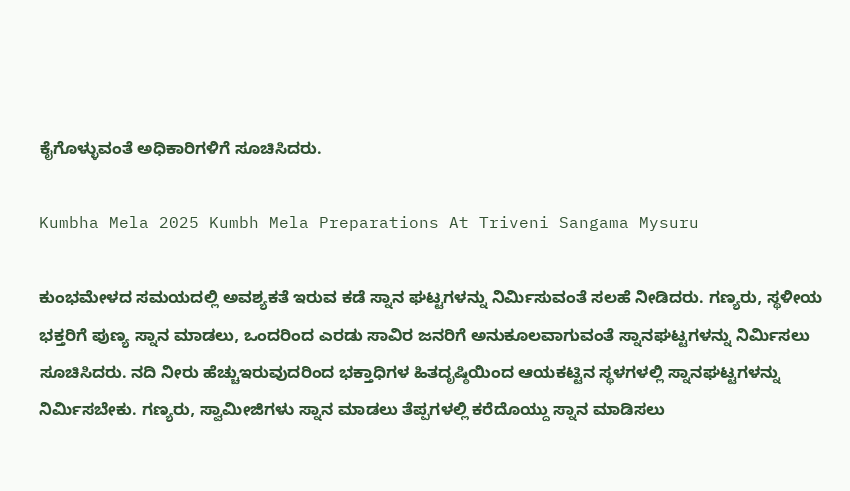ಕೈಗೊಳ್ಳುವಂತೆ ಅಧಿಕಾರಿಗಳಿಗೆ ಸೂಚಿಸಿದರು.

Kumbha Mela 2025 Kumbh Mela Preparations At Triveni Sangama Mysuru

ಕುಂಭಮೇಳದ ಸಮಯದಲ್ಲಿ ಅವಶ್ಯಕತೆ ಇರುವ ಕಡೆ ಸ್ನಾನ ಘಟ್ಟಗಳನ್ನು ನಿರ್ಮಿಸುವಂತೆ ಸಲಹೆ ನೀಡಿದರು. ಗಣ್ಯರು, ಸ್ಥಳೀಯ ಭಕ್ತರಿಗೆ ಪುಣ್ಯ ಸ್ನಾನ ಮಾಡಲು, ಒಂದರಿಂದ ಎರಡು ಸಾವಿರ ಜನರಿಗೆ ಅನುಕೂಲವಾಗುವಂತೆ ಸ್ನಾನಘಟ್ಟಗಳನ್ನು ನಿರ್ಮಿಸಲು ಸೂಚಿಸಿದರು. ನದಿ ನೀರು ಹೆಚ್ಚುಇರುವುದರಿಂದ ಭಕ್ತಾಧಿಗಳ ಹಿತದೃಷ್ಠಿಯಿಂದ ಆಯಕಟ್ಟಿನ ಸ್ಥಳಗಳಲ್ಲಿ ಸ್ನಾನಘಟ್ಟಗಳನ್ನು ನಿರ್ಮಿಸಬೇಕು. ಗಣ್ಯರು, ಸ್ವಾಮೀಜಿಗಳು ಸ್ನಾನ ಮಾಡಲು ತೆಪ್ಪಗಳಲ್ಲಿ ಕರೆದೊಯ್ದು ಸ್ನಾನ ಮಾಡಿಸಲು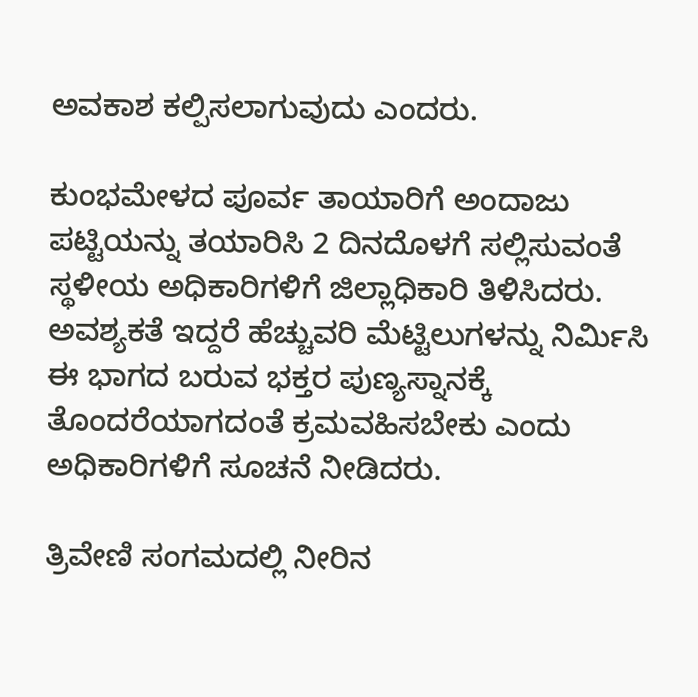ಅವಕಾಶ ಕಲ್ಪಿಸಲಾಗುವುದು ಎಂದರು.

ಕುಂಭಮೇಳದ ಪೂರ್ವ ತಾಯಾರಿಗೆ ಅಂದಾಜು ಪಟ್ಟಿಯನ್ನು ತಯಾರಿಸಿ 2 ದಿನದೊಳಗೆ ಸಲ್ಲಿಸುವಂತೆ ಸ್ಥಳೀಯ ಅಧಿಕಾರಿಗಳಿಗೆ ಜಿಲ್ಲಾಧಿಕಾರಿ ತಿಳಿಸಿದರು. ಅವಶ್ಯಕತೆ ಇದ್ದರೆ ಹೆಚ್ಚುವರಿ ಮೆಟ್ಟಿಲುಗಳನ್ನು ನಿರ್ಮಿಸಿ ಈ ಭಾಗದ ಬರುವ ಭಕ್ತರ ಪುಣ್ಯಸ್ನಾನಕ್ಕೆ ತೊಂದರೆಯಾಗದಂತೆ ಕ್ರಮವಹಿಸಬೇಕು ಎಂದು ಅಧಿಕಾರಿಗಳಿಗೆ ಸೂಚನೆ ನೀಡಿದರು.

ತ್ರಿವೇಣಿ ಸಂಗಮದಲ್ಲಿ ನೀರಿನ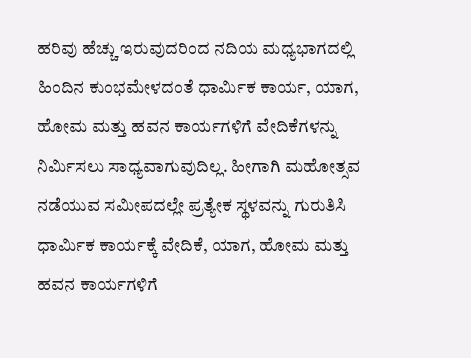ಹರಿವು ಹೆಚ್ಚು ಇರುವುದರಿಂದ ನದಿಯ ಮಧ್ಯಭಾಗದಲ್ಲಿ ಹಿಂದಿನ ಕುಂಭಮೇಳದಂತೆ ಧಾರ್ಮಿಕ ಕಾರ್ಯ, ಯಾಗ, ಹೋಮ ಮತ್ತು ಹವನ ಕಾರ್ಯಗಳಿಗೆ ವೇದಿಕೆಗಳನ್ನು ನಿರ್ಮಿಸಲು ಸಾಧ್ಯವಾಗುವುದಿಲ್ಲ. ಹೀಗಾಗಿ ಮಹೋತ್ಸವ ನಡೆಯುವ ಸಮೀಪದಲ್ಲೇ ಪ್ರತ್ಯೇಕ ಸ್ಥಳವನ್ನು ಗುರುತಿಸಿ ಧಾರ್ಮಿಕ ಕಾರ್ಯಕ್ಕೆ ವೇದಿಕೆ, ಯಾಗ, ಹೋಮ ಮತ್ತು ಹವನ ಕಾರ್ಯಗಳಿಗೆ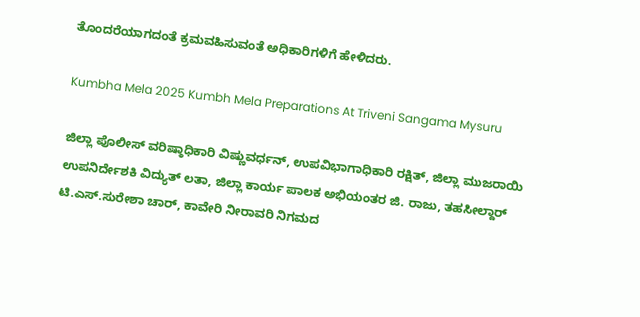ತೊಂದರೆಯಾಗದಂತೆ ಕ್ರಮವಹಿಸುವಂತೆ ಅಧಿಕಾರಿಗಳಿಗೆ ಹೇಳಿದರು.

Kumbha Mela 2025 Kumbh Mela Preparations At Triveni Sangama Mysuru

ಜಿಲ್ಲಾ ಪೊಲೀಸ್ ವರಿಷ್ಠಾಧಿಕಾರಿ ವಿಷ್ಣುವರ್ಧನ್, ಉಪವಿಭಾಗಾಧಿಕಾರಿ ರಕ್ಷಿತ್, ಜಿಲ್ಲಾ ಮುಜರಾಯಿ ಉಪನಿರ್ದೇಶಕಿ ವಿದ್ಯುತ್ ಲತಾ, ಜಿಲ್ಲಾ ಕಾರ್ಯ ಪಾಲಕ ಅಭಿಯಂತರ ಜಿ. ರಾಜು, ತಹಸೀಲ್ದಾರ್ ಟಿ.ಎಸ್.ಸುರೇಶಾ ಚಾರ್, ಕಾವೇರಿ ನೀರಾವರಿ ನಿಗಮದ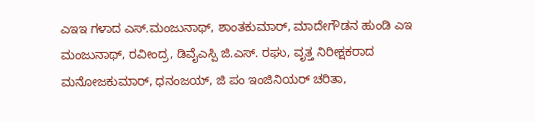ಎಇಇ ಗಳಾದ ಎಸ್.ಮಂಜುನಾಥ್, ಶಾಂತಕುಮಾರ್, ಮಾದೇಗೌಡನ ಹುಂಡಿ ಎಇ ಮಂಜುನಾಥ್, ರವೀಂದ್ರ, ಡಿವೈಎಸ್ಪಿ ಜಿ.ಎಸ್. ರಘು, ವೃತ್ತ ನಿರೀಕ್ಷಕರಾದ ಮನೋಜಕುಮಾರ್, ಧನಂಜಯ್, ಜಿ ಪಂ ಇಂಜಿನಿಯರ್ ಚರಿತಾ,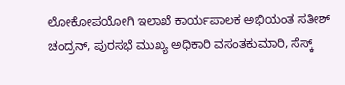ಲೋಕೋಪಯೋಗಿ ಇಲಾಖೆ ಕಾರ್ಯಪಾಲಕ ಅಭಿಯಂತ ಸತೀಶ್ ಚಂದ್ರನ್, ಪುರಸಭೆ ಮುಖ್ಯ ಅಧಿಕಾರಿ ವಸಂತಕುಮಾರಿ, ಸೆಸ್ಕ್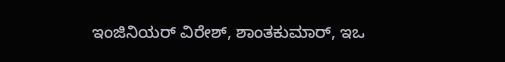ಇಂಜಿನಿಯರ್ ವಿರೇಶ್, ಶಾಂತಕುಮಾರ್, ಇಒ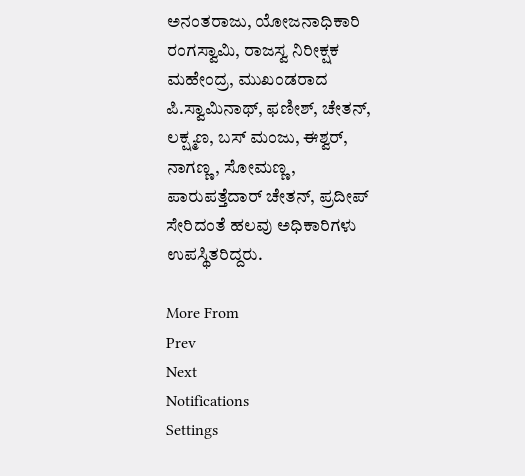ಅನಂತರಾಜು, ಯೋಜನಾಧಿಕಾರಿ ರಂಗಸ್ವಾಮಿ, ರಾಜಸ್ವ ನಿರೀಕ್ಷಕ ಮಹೇಂದ್ರ, ಮುಖಂಡರಾದ ಪಿ.ಸ್ವಾಮಿನಾಥ್, ಫಣೀಶ್, ಚೇತನ್, ಲಕ್ಷ್ಮಣ, ಬಸ್ ಮಂಜು, ಈಶ್ವರ್, ನಾಗಣ್ಣ, ಸೋಮಣ್ಣ, ಪಾರುಪತ್ತೆದಾರ್ ಚೇತನ್, ಪ್ರದೀಪ್ ಸೇರಿದಂತೆ ಹಲವು ಅಧಿಕಾರಿಗಳು ಉಪಸ್ಥಿತರಿದ್ದರು.

More From
Prev
Next
Notifications
Settings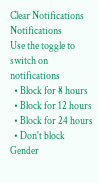Clear Notifications
Notifications
Use the toggle to switch on notifications
  • Block for 8 hours
  • Block for 12 hours
  • Block for 24 hours
  • Don't block
Gender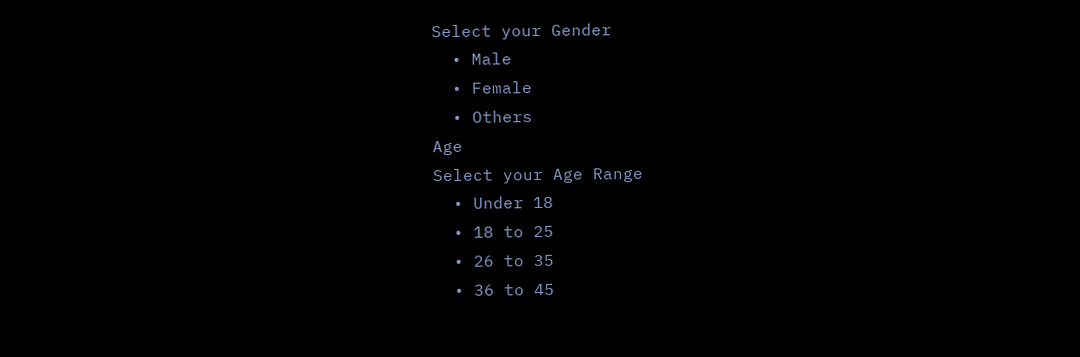Select your Gender
  • Male
  • Female
  • Others
Age
Select your Age Range
  • Under 18
  • 18 to 25
  • 26 to 35
  • 36 to 45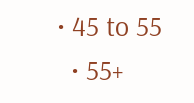• 45 to 55
  • 55+